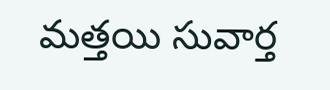మత్తయి సువార్త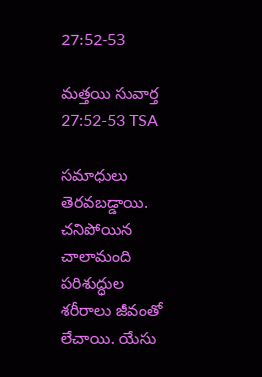27:52-53

మత్తయి సువార్త 27:52-53 TSA

సమాధులు తెరవబడ్డాయి. చనిపోయిన చాలామంది పరిశుద్ధుల శరీరాలు జీవంతో లేచాయి. యేసు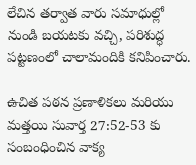లేచిన తర్వాత వారు సమాధుల్లో నుండి బయటకు వచ్చి, పరిశుద్ధ పట్టణంలో చాలామందికి కనిపించారు.

ఉచిత పఠన ప్రణాళికలు మరియు మత్తయి సువార్త 27:52-53 కు సంబంధించిన వాక్య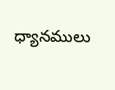ధ్యానములు